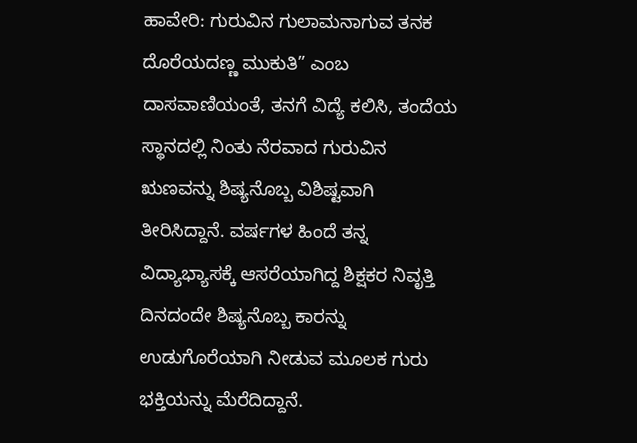ಹಾವೇರಿ: ಗುರುವಿನ ಗುಲಾಮನಾಗುವ ತನಕ ದೊರೆಯದಣ್ಣ ಮುಕುತಿ” ಎಂಬ ದಾಸವಾಣಿಯಂತೆ, ತನಗೆ ವಿದ್ಯೆ ಕಲಿಸಿ, ತಂದೆಯ ಸ್ಥಾನದಲ್ಲಿ ನಿಂತು ನೆರವಾದ ಗುರುವಿನ ಋಣವನ್ನು ಶಿಷ್ಯನೊಬ್ಬ ವಿಶಿಷ್ಟವಾಗಿ ತೀರಿಸಿದ್ದಾನೆ. ವರ್ಷಗಳ ಹಿಂದೆ ತನ್ನ ವಿದ್ಯಾಭ್ಯಾಸಕ್ಕೆ ಆಸರೆಯಾಗಿದ್ದ ಶಿಕ್ಷಕರ ನಿವೃತ್ತಿ ದಿನದಂದೇ ಶಿಷ್ಯನೊಬ್ಬ ಕಾರನ್ನು ಉಡುಗೊರೆಯಾಗಿ ನೀಡುವ ಮೂಲಕ ಗುರು ಭಕ್ತಿಯನ್ನು ಮೆರೆದಿದ್ದಾನೆ.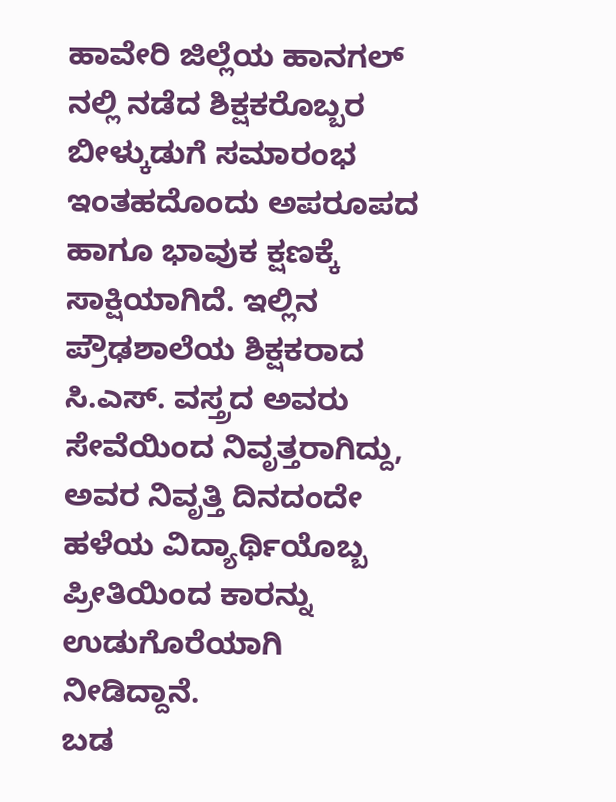ಹಾವೇರಿ ಜಿಲ್ಲೆಯ ಹಾನಗಲ್ ನಲ್ಲಿ ನಡೆದ ಶಿಕ್ಷಕರೊಬ್ಬರ ಬೀಳ್ಕುಡುಗೆ ಸಮಾರಂಭ ಇಂತಹದೊಂದು ಅಪರೂಪದ ಹಾಗೂ ಭಾವುಕ ಕ್ಷಣಕ್ಕೆ ಸಾಕ್ಷಿಯಾಗಿದೆ. ಇಲ್ಲಿನ ಪ್ರೌಢಶಾಲೆಯ ಶಿಕ್ಷಕರಾದ ಸಿ.ಎಸ್. ವಸ್ತ್ರದ ಅವರು ಸೇವೆಯಿಂದ ನಿವೃತ್ತರಾಗಿದ್ದು, ಅವರ ನಿವೃತ್ತಿ ದಿನದಂದೇ ಹಳೆಯ ವಿದ್ಯಾರ್ಥಿಯೊಬ್ಬ ಪ್ರೀತಿಯಿಂದ ಕಾರನ್ನು ಉಡುಗೊರೆಯಾಗಿ ನೀಡಿದ್ದಾನೆ.
ಬಡ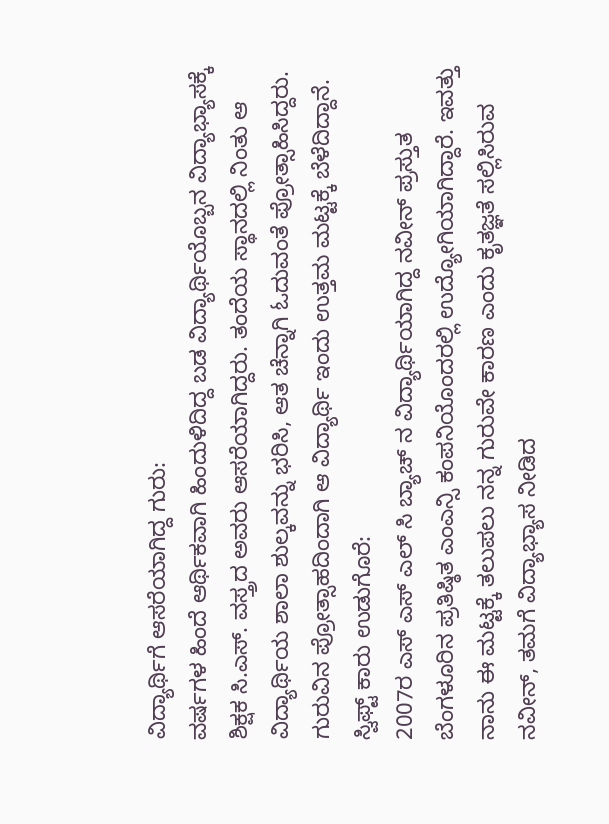ವಿದ್ಯಾರ್ಥಿಗೆ ಆಸರೆಯಾಗಿದ್ದ ಗುರು:
ವರ್ಷಗಳ ಹಿಂದೆ ಆರ್ಥಿಕವಾಗಿ ಹಿಂದುಳಿದಿದ್ದ ಬಡ ವಿದ್ಯಾರ್ಥಿಯೊಬ್ಬನ ವಿದ್ಯಾಭ್ಯಾಸಕ್ಕೆ ಶಿಕ್ಷಕ ಸಿ.ಎಸ್. ವಸ್ತ್ರದ ಅವರು ಆಸರೆಯಾಗಿದ್ದರು. ತಂದೆಯ ಸ್ಥಾನದಲ್ಲಿ ನಿಂತು ಆ ವಿದ್ಯಾರ್ಥಿಯ ಶಾಲಾ ಶುಲ್ಕವನ್ನು ಭರಿಸಿ, ಆತ ಚೆನ್ನಾಗಿ ಓದುವಂತೆ ಪ್ರೋತ್ಸಾಹಿಸಿದ್ದರು. ಗುರುವಿನ ಪ್ರೋತ್ಸಾಹದಿಂದಾಗಿ ಆ ವಿದ್ಯಾರ್ಥಿ ಇಂದು ಉತ್ತಮ ಮಟ್ಟಕ್ಕೆ ಬೆಳೆದಿದ್ದಾನೆ.
ಸ್ವಿಫ್ಟ್ ಕಾರು ಉಡುಗೊರೆ:
2007ರ ಎಸ್ ಎಸ್ ಎಲ್ ಸಿ ಬ್ಯಾಚ್ ನ ವಿದ್ಯಾರ್ಥಿಯಾಗಿದ್ದ ನವೀನ್ ಪ್ರಸ್ತುತ ಬೆಂಗಳೂರಿನ ಪ್ರತಿಷ್ಠಿತ ಎಂಎನ್ಸಿ ಕಂಪನಿಯೊಂದರಲ್ಲಿ ಉದ್ಯೋಗಿಯಾಗಿದ್ದಾರೆ. ಇವತ್ತು ನಾನು ಈ ಮಟ್ಟಕ್ಕೆ ತಲುಪಲು ನನ್ನ ಗುರುವೇ ಕಾರಣ ಎಂದು ಕೃತಜ್ಞತೆ ಸಲ್ಲಿಸಿರುವ ನವೀನ್, ತಮಗೆ ವಿದ್ಯಾಭ್ಯಾಸ ನೀಡಿದ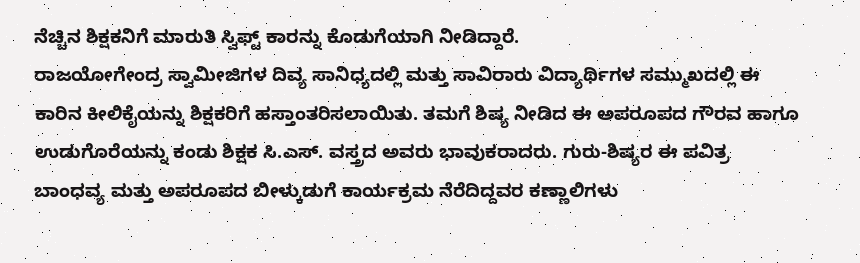ನೆಚ್ಚಿನ ಶಿಕ್ಷಕನಿಗೆ ಮಾರುತಿ ಸ್ವಿಫ್ಟ್ ಕಾರನ್ನು ಕೊಡುಗೆಯಾಗಿ ನೀಡಿದ್ದಾರೆ.
ರಾಜಯೋಗೇಂದ್ರ ಸ್ವಾಮೀಜಿಗಳ ದಿವ್ಯ ಸಾನಿಧ್ಯದಲ್ಲಿ ಮತ್ತು ಸಾವಿರಾರು ವಿದ್ಯಾರ್ಥಿಗಳ ಸಮ್ಮುಖದಲ್ಲಿ ಈ ಕಾರಿನ ಕೀಲಿಕೈಯನ್ನು ಶಿಕ್ಷಕರಿಗೆ ಹಸ್ತಾಂತರಿಸಲಾಯಿತು. ತಮಗೆ ಶಿಷ್ಯ ನೀಡಿದ ಈ ಅಪರೂಪದ ಗೌರವ ಹಾಗೂ ಉಡುಗೊರೆಯನ್ನು ಕಂಡು ಶಿಕ್ಷಕ ಸಿ.ಎಸ್. ವಸ್ತ್ರದ ಅವರು ಭಾವುಕರಾದರು. ಗುರು-ಶಿಷ್ಯರ ಈ ಪವಿತ್ರ ಬಾಂಧವ್ಯ ಮತ್ತು ಅಪರೂಪದ ಬೀಳ್ಕುಡುಗೆ ಕಾರ್ಯಕ್ರಮ ನೆರೆದಿದ್ದವರ ಕಣ್ಣಾಲಿಗಳು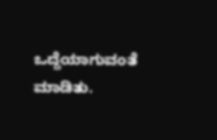ಒದ್ದೆಯಾಗುವಂತೆ ಮಾಡಿತು.